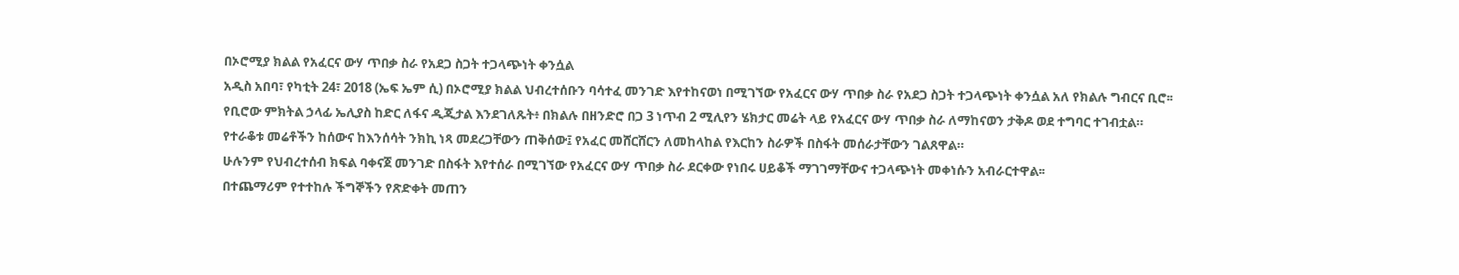በኦሮሚያ ክልል የአፈርና ውሃ ጥበቃ ስራ የአደጋ ስጋት ተጋላጭነት ቀንሷል
አዲስ አበባ፣ የካቲት 24፣ 2018 (ኤፍ ኤም ሲ) በኦሮሚያ ክልል ህብረተሰቡን ባሳተፈ መንገድ እየተከናወነ በሚገኘው የአፈርና ውሃ ጥበቃ ስራ የአደጋ ስጋት ተጋላጭነት ቀንሷል አለ የክልሉ ግብርና ቢሮ፡፡
የቢሮው ምክትል ኃላፊ ኤሊያስ ከድር ለፋና ዲጂታል እንደገለጹት፥ በክልሉ በዘንድሮ በጋ 3 ነጥብ 2 ሚሊየን ሄክታር መሬት ላይ የአፈርና ውሃ ጥበቃ ስራ ለማከናወን ታቅዶ ወደ ተግባር ተገብቷል።
የተራቆቱ መሬቶችን ከሰውና ከእንሰሳት ንክኪ ነጻ መደረጋቸውን ጠቅሰው፤ የአፈር መሸርሸርን ለመከላከል የእርከን ስራዎች በስፋት መሰራታቸውን ገልጸዋል።
ሁሉንም የህብረተሰብ ክፍል ባቀናጀ መንገድ በስፋት እየተሰራ በሚገኘው የአፈርና ውሃ ጥበቃ ስራ ደርቀው የነበሩ ሀይቆች ማገገማቸውና ተጋላጭነት መቀነሱን አብራርተዋል፡፡
በተጨማሪም የተተከሉ ችግኞችን የጽድቀት መጠን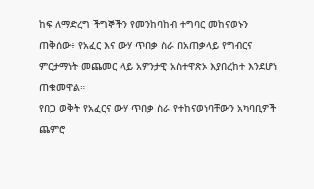ከፍ ለማድረግ ችግኞችን የመንከባከብ ተግባር መከናወኑን ጠቅሰው፥ የአፈር እና ውሃ ጥበቃ ስራ በአጠቃላይ የግብርና ምርታማነት መጨመር ላይ አዎንታዊ አስተዋጽኦ እያበረከተ እንደሆነ ጠቁመዋል።
የበጋ ወቅት የአፈርና ውሃ ጥበቃ ስራ የተከናወነባቸውን አካባቢዎች ጨምሮ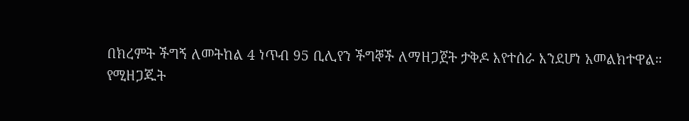በክረምት ችግኝ ለመትከል 4 ነጥብ 95 ቢሊየን ችግኞች ለማዘጋጀት ታቅዶ እየተሰራ እንደሆነ አመልክተዋል።
የሚዘጋጁት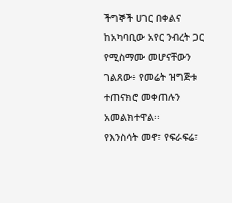ችግኞች ሀገር በቀልና ከአካባቢው አየር ንብረት ጋር የሚስማሙ መሆናቸውን ገልጸው፥ የመሬት ዝግጅቱ ተጠናክሮ መቀጠሉን አመልክተዋል፡፡
የእንስሳት መኖ፣ የፍራፍሬ፣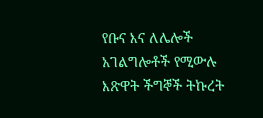የቡና እና ለሌሎች አገልግሎቶች የሚውሉ እጽዋት ችግኞች ትኩረት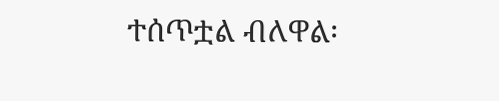ተሰጥቷል ብለዋል፡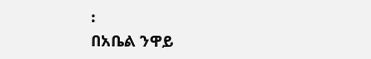፡
በአቤል ንዋይ